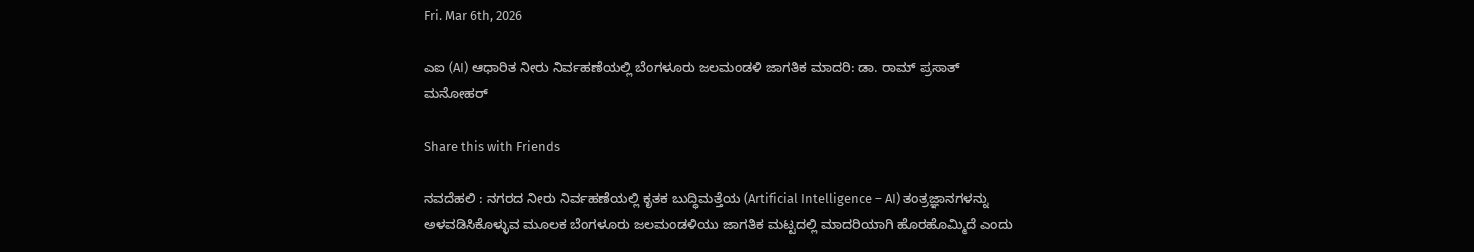Fri. Mar 6th, 2026

ಎಐ (AI) ಆಧಾರಿತ ನೀರು ನಿರ್ವಹಣೆಯಲ್ಲಿ ಬೆಂಗಳೂರು ಜಲಮಂಡಳಿ ಜಾಗತಿಕ ಮಾದರಿ: ಡಾ. ರಾಮ್ ಪ್ರಸಾತ್ ಮನೋಹರ್

Share this with Friends

ನವದೆಹಲಿ : ನಗರದ ನೀರು ನಿರ್ವಹಣೆಯಲ್ಲಿ ಕೃತಕ ಬುದ್ಧಿಮತ್ತೆಯ (Artificial Intelligence – AI) ತಂತ್ರಜ್ಞಾನಗಳನ್ನು ಅಳವಡಿಸಿಕೊಳ್ಳುವ ಮೂಲಕ ಬೆಂಗಳೂರು ಜಲಮಂಡಳಿಯು ಜಾಗತಿಕ ಮಟ್ಟದಲ್ಲಿ ಮಾದರಿಯಾಗಿ ಹೊರಹೊಮ್ಮಿದೆ ಎಂದು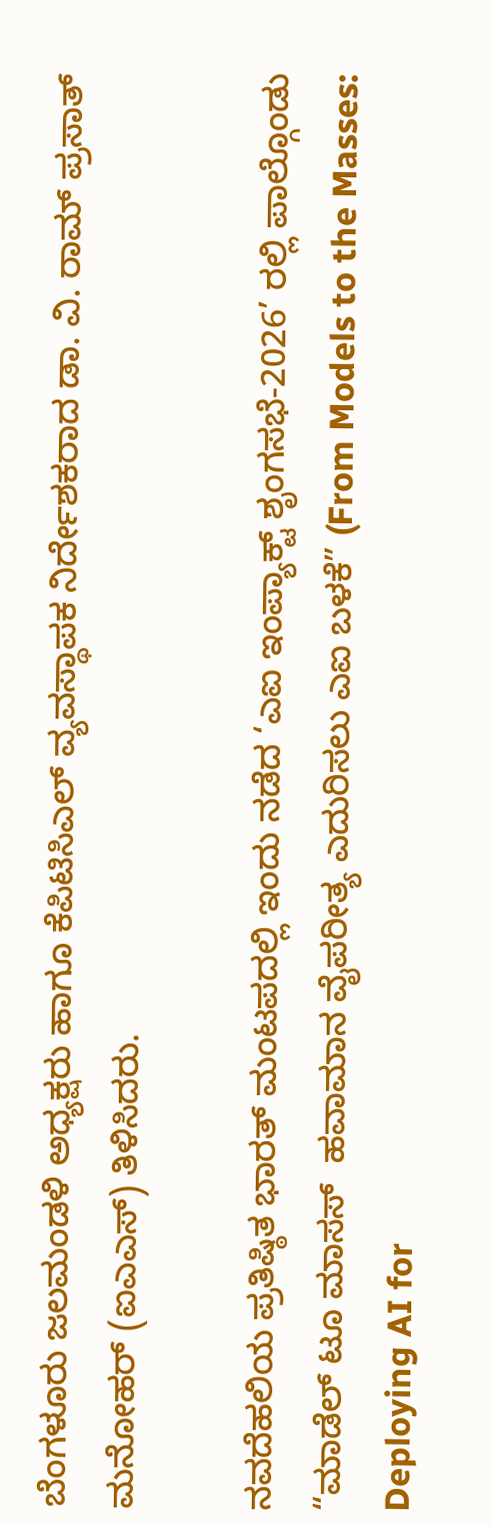ಬೆಂಗಳೂರು ಜಲಮಂಡಳಿ ಅಧ್ಯಕ್ಷರು ಹಾಗೂ ಕೆಪಿಟಿಸಿಎಲ್ ವ್ಯವಸ್ಥಾಪಕ ನಿರ್ದೇಶಕರಾದ ಡಾ. ವಿ. ರಾಮ್ ಪ್ರಸಾತ್ ಮನೋಹರ್ (ಐಎಎಸ್) ತಿಳಿಸಿದರು.

ನವದೆಹಲಿಯ ಪ್ರತಿಷ್ಠಿತ ಭಾರತ್ ಮಂಟಪದಲ್ಲಿ ಇಂದು ನಡೆದ ‘ಎಐ ಇಂಪ್ಯಾಕ್ಟ್ ಶೃಂಗಸಭೆ-2026’ ರಲ್ಲಿ ಪಾಲ್ಗೊಂಡು “ಮಾಡೆಲ್‌ ಟೂ ಮಾಸಸ್‌  ಹವಾಮಾನ ವೈಪರೀತ್ಯ ಎದುರಿಸಲು ಎಐ ಬಳಕೆ” (From Models to the Masses: Deploying AI for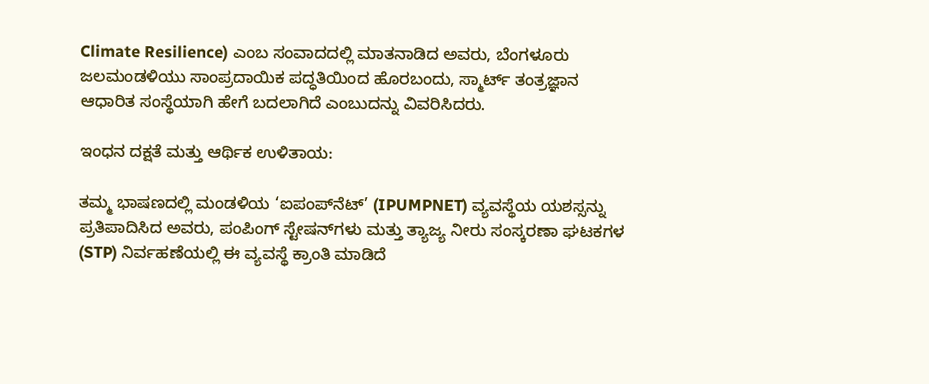Climate Resilience) ಎಂಬ ಸಂವಾದದಲ್ಲಿ ಮಾತನಾಡಿದ ಅವರು, ಬೆಂಗಳೂರು ಜಲಮಂಡಳಿಯು ಸಾಂಪ್ರದಾಯಿಕ ಪದ್ಧತಿಯಿಂದ ಹೊರಬಂದು, ಸ್ಮಾರ್ಟ್ ತಂತ್ರಜ್ಞಾನ ಆಧಾರಿತ ಸಂಸ್ಥೆಯಾಗಿ ಹೇಗೆ ಬದಲಾಗಿದೆ ಎಂಬುದನ್ನು ವಿವರಿಸಿದರು.

ಇಂಧನ ದಕ್ಷತೆ ಮತ್ತು ಆರ್ಥಿಕ ಉಳಿತಾಯ:

ತಮ್ಮ ಭಾಷಣದಲ್ಲಿ ಮಂಡಳಿಯ ‘ಐಪಂಪ್‌ನೆಟ್’ (IPUMPNET) ವ್ಯವಸ್ಥೆಯ ಯಶಸ್ಸನ್ನು ಪ್ರತಿಪಾದಿಸಿದ ಅವರು, ಪಂಪಿಂಗ್ ಸ್ಟೇಷನ್‌ಗಳು ಮತ್ತು ತ್ಯಾಜ್ಯ ನೀರು ಸಂಸ್ಕರಣಾ ಘಟಕಗಳ (STP) ನಿರ್ವಹಣೆಯಲ್ಲಿ ಈ ವ್ಯವಸ್ಥೆ ಕ್ರಾಂತಿ ಮಾಡಿದೆ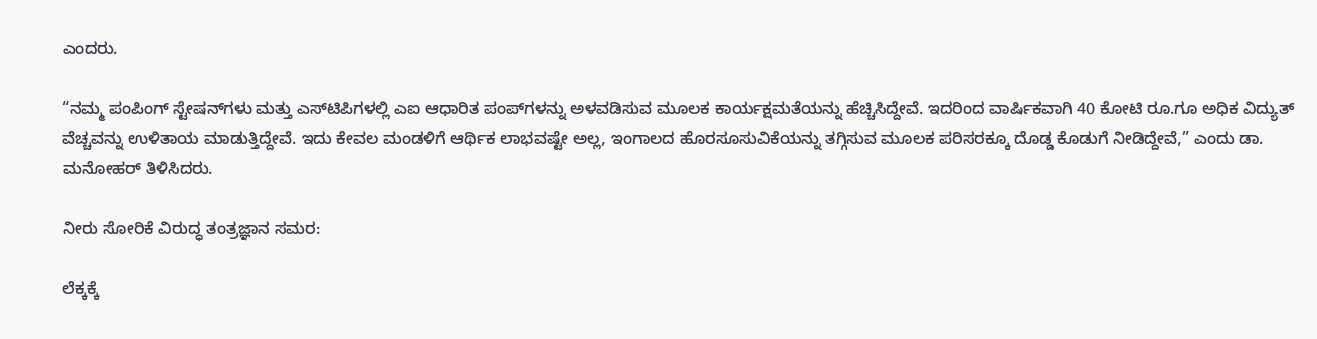ಎಂದರು.

“ನಮ್ಮ ಪಂಪಿಂಗ್ ಸ್ಟೇಷನ್‌ಗಳು ಮತ್ತು ಎಸ್‌ಟಿಪಿಗಳಲ್ಲಿ ಎಐ ಆಧಾರಿತ ಪಂಪ್‌ಗಳನ್ನು ಅಳವಡಿಸುವ ಮೂಲಕ ಕಾರ್ಯಕ್ಷಮತೆಯನ್ನು ಹೆಚ್ಚಿಸಿದ್ದೇವೆ. ಇದರಿಂದ ವಾರ್ಷಿಕವಾಗಿ 40 ಕೋಟಿ ರೂ.ಗೂ ಅಧಿಕ ವಿದ್ಯುತ್ ವೆಚ್ಚವನ್ನು ಉಳಿತಾಯ ಮಾಡುತ್ತಿದ್ದೇವೆ. ಇದು ಕೇವಲ ಮಂಡಳಿಗೆ ಆರ್ಥಿಕ ಲಾಭವಷ್ಟೇ ಅಲ್ಲ, ಇಂಗಾಲದ ಹೊರಸೂಸುವಿಕೆಯನ್ನು ತಗ್ಗಿಸುವ ಮೂಲಕ ಪರಿಸರಕ್ಕೂ ದೊಡ್ಡ ಕೊಡುಗೆ ನೀಡಿದ್ದೇವೆ,” ಎಂದು ಡಾ. ಮನೋಹರ್ ತಿಳಿಸಿದರು.

ನೀರು ಸೋರಿಕೆ ವಿರುದ್ಧ ತಂತ್ರಜ್ಞಾನ ಸಮರ:

ಲೆಕ್ಕಕ್ಕೆ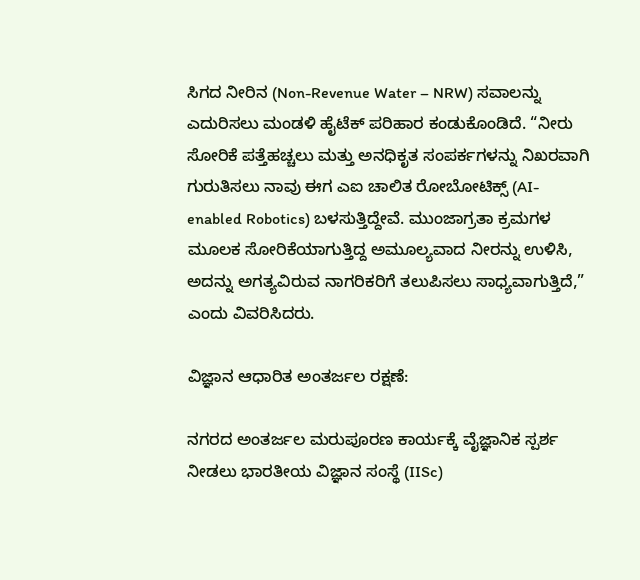ಸಿಗದ ನೀರಿನ (Non-Revenue Water – NRW) ಸವಾಲನ್ನು ಎದುರಿಸಲು ಮಂಡಳಿ ಹೈಟೆಕ್ ಪರಿಹಾರ ಕಂಡುಕೊಂಡಿದೆ. “ನೀರು ಸೋರಿಕೆ ಪತ್ತೆಹಚ್ಚಲು ಮತ್ತು ಅನಧಿಕೃತ ಸಂಪರ್ಕಗಳನ್ನು ನಿಖರವಾಗಿ ಗುರುತಿಸಲು ನಾವು ಈಗ ಎಐ ಚಾಲಿತ ರೋಬೋಟಿಕ್ಸ್ (AI-enabled Robotics) ಬಳಸುತ್ತಿದ್ದೇವೆ. ಮುಂಜಾಗ್ರತಾ ಕ್ರಮಗಳ ಮೂಲಕ ಸೋರಿಕೆಯಾಗುತ್ತಿದ್ದ ಅಮೂಲ್ಯವಾದ ನೀರನ್ನು ಉಳಿಸಿ, ಅದನ್ನು ಅಗತ್ಯವಿರುವ ನಾಗರಿಕರಿಗೆ ತಲುಪಿಸಲು ಸಾಧ್ಯವಾಗುತ್ತಿದೆ,” ಎಂದು ವಿವರಿಸಿದರು.

ವಿಜ್ಞಾನ ಆಧಾರಿತ ಅಂತರ್ಜಲ ರಕ್ಷಣೆ:

ನಗರದ ಅಂತರ್ಜಲ ಮರುಪೂರಣ ಕಾರ್ಯಕ್ಕೆ ವೈಜ್ಞಾನಿಕ ಸ್ಪರ್ಶ ನೀಡಲು ಭಾರತೀಯ ವಿಜ್ಞಾನ ಸಂಸ್ಥೆ (IISc)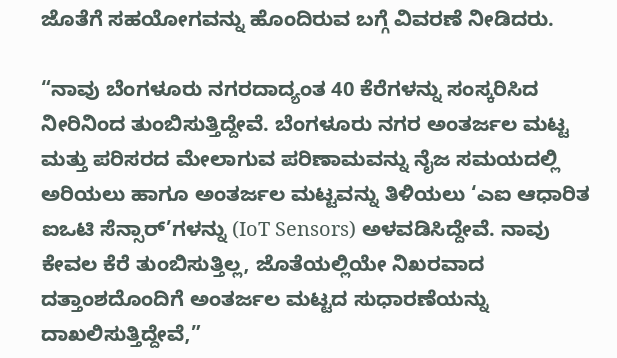ಜೊತೆಗೆ ಸಹಯೋಗವನ್ನು ಹೊಂದಿರುವ ಬಗ್ಗೆ ವಿವರಣೆ ನೀಡಿದರು.

“ನಾವು ಬೆಂಗಳೂರು ನಗರದಾದ್ಯಂತ 40 ಕೆರೆಗಳನ್ನು ಸಂಸ್ಕರಿಸಿದ ನೀರಿನಿಂದ ತುಂಬಿಸುತ್ತಿದ್ದೇವೆ. ಬೆಂಗಳೂರು ನಗರ ಅಂತರ್ಜಲ ಮಟ್ಟ ಮತ್ತು ಪರಿಸರದ ಮೇಲಾಗುವ ಪರಿಣಾಮವನ್ನು ನೈಜ ಸಮಯದಲ್ಲಿ ಅರಿಯಲು ಹಾಗೂ ಅಂತರ್ಜಲ ಮಟ್ಟವನ್ನು ತಿಳಿಯಲು ‘ಎಐ ಆಧಾರಿತ ಐಒಟಿ ಸೆನ್ಸಾರ್‌’ಗಳನ್ನು (IoT Sensors) ಅಳವಡಿಸಿದ್ದೇವೆ. ನಾವು ಕೇವಲ ಕೆರೆ ತುಂಬಿಸುತ್ತಿಲ್ಲ, ಜೊತೆಯಲ್ಲಿಯೇ ನಿಖರವಾದ ದತ್ತಾಂಶದೊಂದಿಗೆ ಅಂತರ್ಜಲ ಮಟ್ಟದ ಸುಧಾರಣೆಯನ್ನು ದಾಖಲಿಸುತ್ತಿದ್ದೇವೆ,”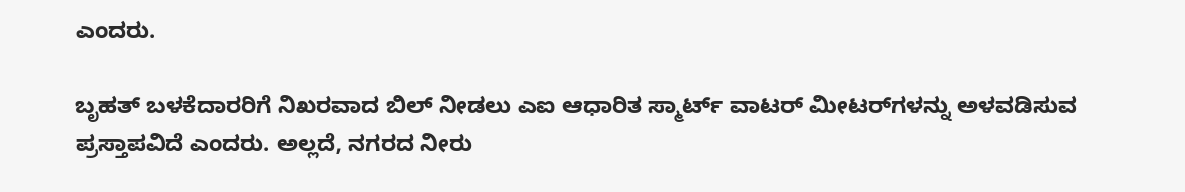ಎಂದರು.

ಬೃಹತ್ ಬಳಕೆದಾರರಿಗೆ ನಿಖರವಾದ ಬಿಲ್ ನೀಡಲು ಎಐ ಆಧಾರಿತ ಸ್ಮಾರ್ಟ್ ವಾಟರ್ ಮೀಟರ್‌ಗಳನ್ನು ಅಳವಡಿಸುವ ಪ್ರಸ್ತಾಪವಿದೆ ಎಂದರು. ಅಲ್ಲದೆ, ನಗರದ ನೀರು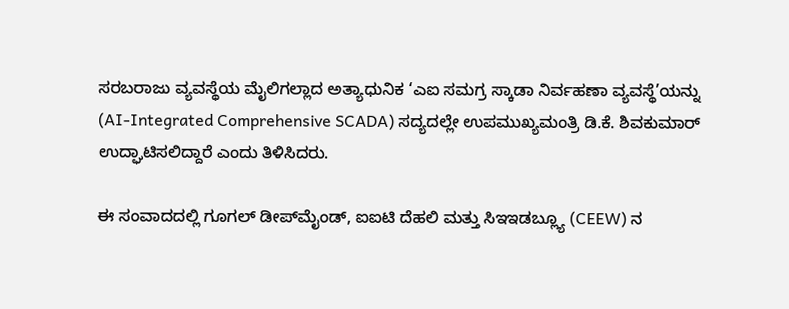ಸರಬರಾಜು ವ್ಯವಸ್ಥೆಯ ಮೈಲಿಗಲ್ಲಾದ ಅತ್ಯಾಧುನಿಕ ‘ಎಐ ಸಮಗ್ರ ಸ್ಕಾಡಾ ನಿರ್ವಹಣಾ ವ್ಯವಸ್ಥೆ’ಯನ್ನು (AI-Integrated Comprehensive SCADA) ಸದ್ಯದಲ್ಲೇ ಉಪಮುಖ್ಯಮಂತ್ರಿ ಡಿ.ಕೆ. ಶಿವಕುಮಾರ್ ಉದ್ಘಾಟಿಸಲಿದ್ದಾರೆ ಎಂದು ತಿಳಿಸಿದರು.

ಈ ಸಂವಾದದಲ್ಲಿ ಗೂಗಲ್ ಡೀಪ್‌ಮೈಂಡ್, ಐಐಟಿ ದೆಹಲಿ ಮತ್ತು ಸಿಇಇಡಬ್ಲ್ಯೂ (CEEW) ನ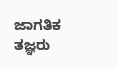ಜಾಗತಿಕ ತಜ್ಞರು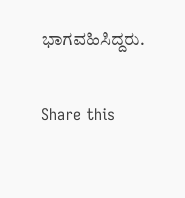ಭಾಗವಹಿಸಿದ್ದರು.


Share this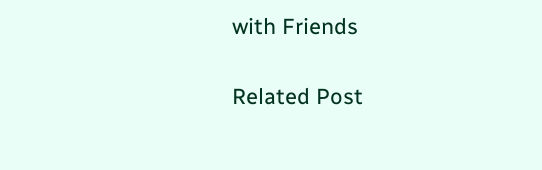with Friends

Related Post